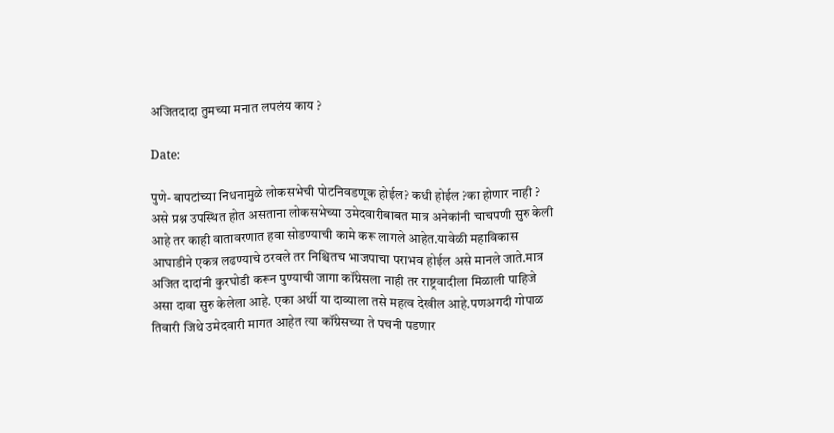अजितदादा तुमच्या मनात लपलंय काय ?

Date:

पुणे- बापटांच्या निधनामुळे लोकसभेची पोटनिवडणूक होईल? कधी होईल ?का होणार नाही ? असे प्रश्न उपस्थित होत असताना लोकसभेच्या उमेदवारीबाबत मात्र अनेकांनी चाचपणी सुरु केली आहे तर काही वातावरणात हवा सोडण्याची कामे करू लागले आहेत.यावेळी महाविकास आघाडीने एकत्र लढण्याचे ठरवले तर निश्चितच भाजपाचा पराभव होईल असे मानले जाते.मात्र अजित दादांनी कुरघोडी करून पुण्याची जागा कॉंग्रेसला नाही तर राष्ट्रवादीला मिळाली पाहिजे असा दावा सुरु केलेला आहे. एका अर्थी या दाव्याला तसे महत्व देखील आहे.पणअगदी गोपाळ तिवारी जिथे उमेदवारी मागत आहेत त्या कॉंग्रेसच्या ते पचनी पडणार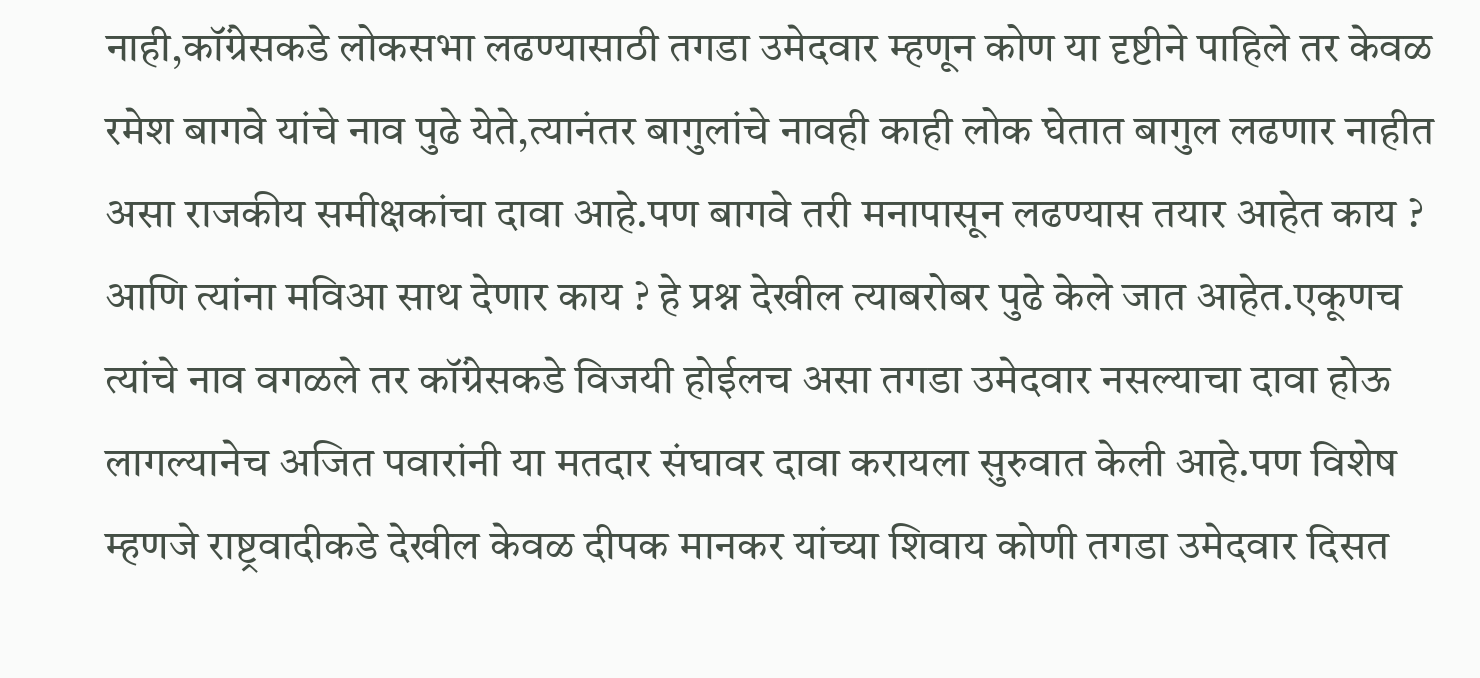नाही,कॉंग्रेसकडे लोकसभा लढण्यासाठी तगडा उमेदवार म्हणून कोण या दृष्टीने पाहिले तर केवळ रमेश बागवे यांचे नाव पुढे येते,त्यानंतर बागुलांचे नावही काही लोक घेतात बागुल लढणार नाहीत असा राजकीय समीक्षकांचा दावा आहे.पण बागवे तरी मनापासून लढण्यास तयार आहेत काय ? आणि त्यांना मविआ साथ देणार काय ? हे प्रश्न देखील त्याबरोबर पुढे केले जात आहेत.एकूणच त्यांचे नाव वगळले तर कॉंग्रेसकडे विजयी होईलच असा तगडा उमेदवार नसल्याचा दावा होऊ लागल्यानेच अजित पवारांनी या मतदार संघावर दावा करायला सुरुवात केली आहे.पण विशेष म्हणजे राष्ट्रवादीकडे देखील केवळ दीपक मानकर यांच्या शिवाय कोणी तगडा उमेदवार दिसत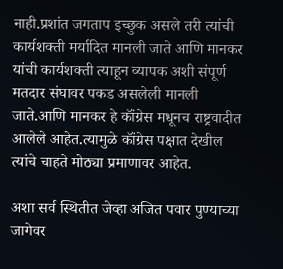नाही.प्रशांत जगताप इच्छुक असले तरी त्यांची कार्यशक्ती मर्यादित मानली जाते आणि मानकर यांची कार्यशक्ती त्याहून व्यापक अशी संपूर्ण मतदार संघावर पकड असलेली मानली जाते.आणि मानकर हे कॉंग्रेस मधूनच राष्ट्रवादीत आलेले आहेत.त्यामुळे कॉंग्रेस पक्षात देखील त्यांचे चाहते मोठ्या प्रमाणावर आहेत.

अशा सर्व स्थितीत जेव्हा अजित पवार पुण्याच्या जागेवर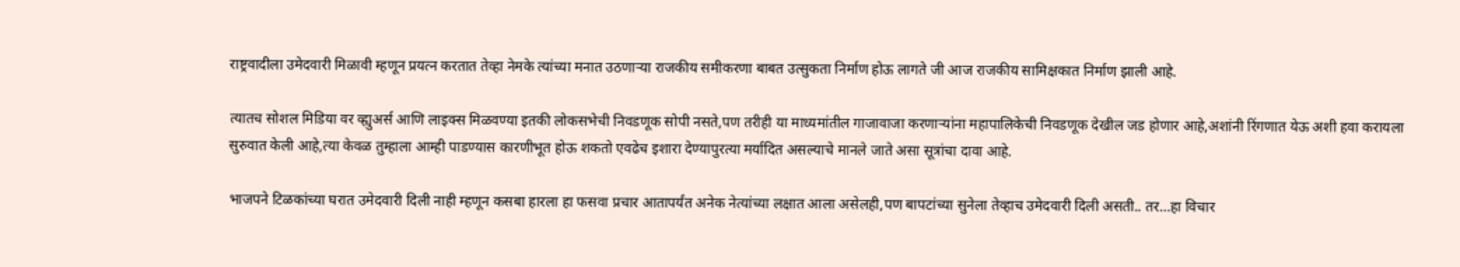राष्ट्रवादीला उमेदवारी मिळावी म्हणून प्रयत्न करतात तेव्हा नेमके त्यांच्या मनात उठणाऱ्या राजकीय समीकरणा बाबत उत्सुकता निर्माण होऊ लागते जी आज राजकीय सामिक्षकात निर्माण झाली आहे.

त्यातच सोशल मिडिया वर व्ह्युअर्स आणि लाइक्स मिळवण्या इतकी लोकसभेची निवडणूक सोपी नसते,पण तरीही या माध्यमांतील गाजावाजा करणाऱ्यांना महापालिकेची निवडणूक देखील जड होणार आहे,अशांनी रिंगणात येऊ अशी हवा करायला सुरुवात केली आहे,त्या केवळ तुम्हाला आम्ही पाडण्यास कारणीभूत होऊ शकतो एवढेच इशारा देण्यापुरत्या मर्यादित असल्याचे मानले जाते असा सूत्रांचा दावा आहे.

भाजपने टिळकांच्या घरात उमेदवारी दिली नाही म्हणून कसबा हारला हा फसवा प्रचार आतापर्यंत अनेक नेत्यांच्या लक्षात आला असेलही,पण बापटांच्या सुनेला तेव्हाच उमेदवारी दिली असती.. तर…हा विचार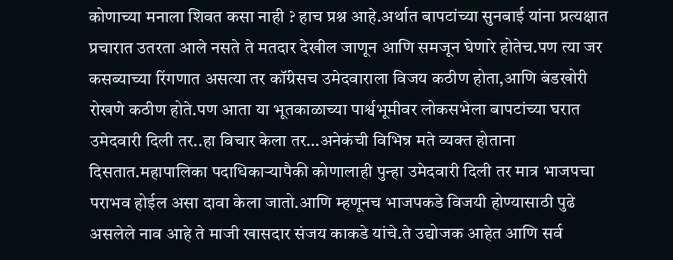कोणाच्या मनाला शिवत कसा नाही ? हाच प्रश्न आहे.अर्थात बापटांच्या सुनबाई यांना प्रत्यक्षात प्रचारात उतरता आले नसते ते मतदार देखील जाणून आणि समजून घेणारे होतेच.पण त्या जर कसब्याच्या रिंगणात असत्या तर कॉंग्रेसच उमेदवाराला विजय कठीण होता,आणि बंडखोरी रोखणे कठीण होते.पण आता या भूतकाळाच्या पार्श्वभूमीवर लोकसभेला बापटांच्या घरात उमेदवारी दिली तर..हा विचार केला तर…अनेकंची विभिन्न मते व्यक्त होताना दिसतात.महापालिका पदाधिकाऱ्यापैकी कोणालाही पुन्हा उमेदवारी दिली तर मात्र भाजपचा पराभव होईल असा दावा केला जातो.आणि म्हणूनच भाजपकडे विजयी होण्यासाठी पुढे असलेले नाव आहे ते माजी खासदार संजय काकडे यांचे.ते उद्योजक आहेत आणि सर्व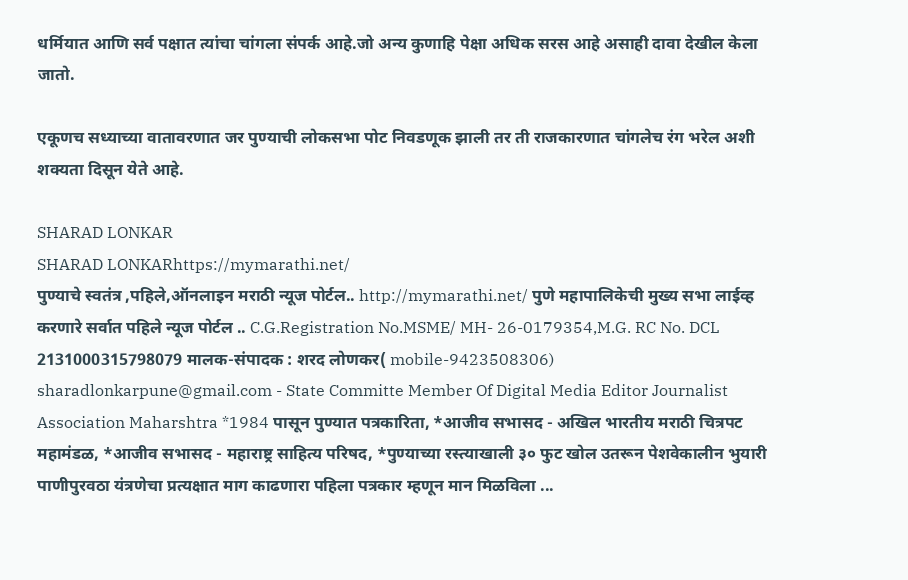धर्मियात आणि सर्व पक्षात त्यांचा चांगला संपर्क आहे.जो अन्य कुणाहि पेक्षा अधिक सरस आहे असाही दावा देखील केला जातो.

एकूणच सध्याच्या वातावरणात जर पुण्याची लोकसभा पोट निवडणूक झाली तर ती राजकारणात चांगलेच रंग भरेल अशी शक्यता दिसून येते आहे.

SHARAD LONKAR
SHARAD LONKARhttps://mymarathi.net/
पुण्याचे स्वतंत्र ,पहिले,ऑनलाइन मराठी न्यूज पोर्टल.. http://mymarathi.net/ पुणे महापालिकेची मुख्य सभा लाईव्ह करणारे सर्वात पहिले न्यूज पोर्टल .. C.G.Registration No.MSME/ MH- 26-0179354,M.G. RC No. DCL 2131000315798079 मालक-संपादक : शरद लोणकर( mobile-9423508306) sharadlonkarpune@gmail.com - State Committe Member Of Digital Media Editor Journalist Association Maharshtra *1984 पासून पुण्यात पत्रकारिता, *आजीव सभासद - अखिल भारतीय मराठी चित्रपट महामंडळ, *आजीव सभासद - महाराष्ट्र साहित्य परिषद, *पुण्याच्या रस्त्याखाली ३० फुट खोल उतरून पेशवेकालीन भुयारी पाणीपुरवठा यंत्रणेचा प्रत्यक्षात माग काढणारा पहिला पत्रकार म्हणून मान मिळविला ...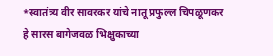*स्वातंत्र्य वीर सावरकर यांचे नातू प्रफुल्ल चिपळूणकर हे सारस बागेजवळ भिक्षुकाच्या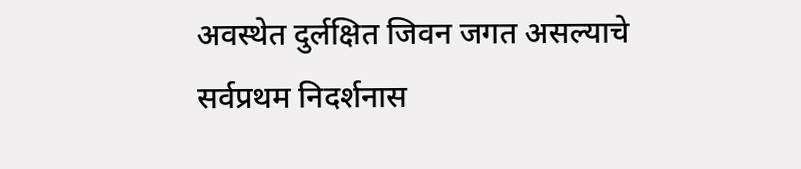अवस्थेत दुर्लक्षित जिवन जगत असल्याचे सर्वप्रथम निदर्शनास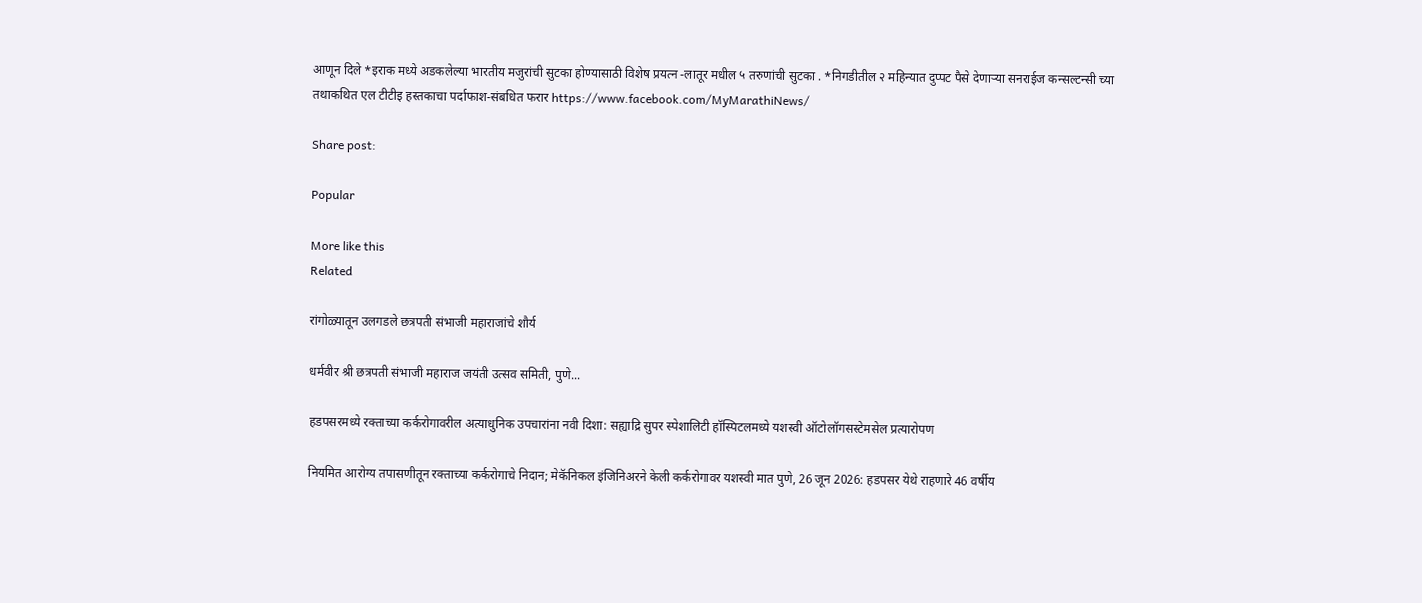आणून दिले *इराक मध्ये अडकलेल्या भारतीय मजुरांची सुटका होण्यासाठी विशेष प्रयत्न -लातूर मधील ५ तरुणांची सुटका . *निगडीतील २ महिन्यात दुप्पट पैसे देणाऱ्या सनराईज कन्सल्टन्सी च्या तथाकथित एल टीटीइ हस्तकाचा पर्दाफाश-संबधित फरार https://www.facebook.com/MyMarathiNews/

Share post:

Popular

More like this
Related

रांगोळ्यातून उलगडले छत्रपती संभाजी महाराजांचे शौर्य

धर्मवीर श्री छत्रपती संभाजी महाराज जयंती उत्सव समिती, पुणे...

हडपसरमध्ये रक्ताच्या कर्करोगावरील अत्याधुनिक उपचारांना नवी दिशा: सह्याद्रि सुपर स्पेशालिटी हॉस्पिटलमध्ये यशस्वी ऑटोलॉगसस्टेमसेल प्रत्यारोपण

नियमित आरोग्य तपासणीतून रक्ताच्या कर्करोगाचे निदान; मेकॅनिकल इंजिनिअरने केली कर्करोगावर यशस्वी मात पुणे, 26 जून 2026: हडपसर येथे राहणारे 46 वर्षीय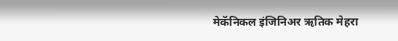मेकॅनिकल इंजिनिअर ऋतिक मेहरा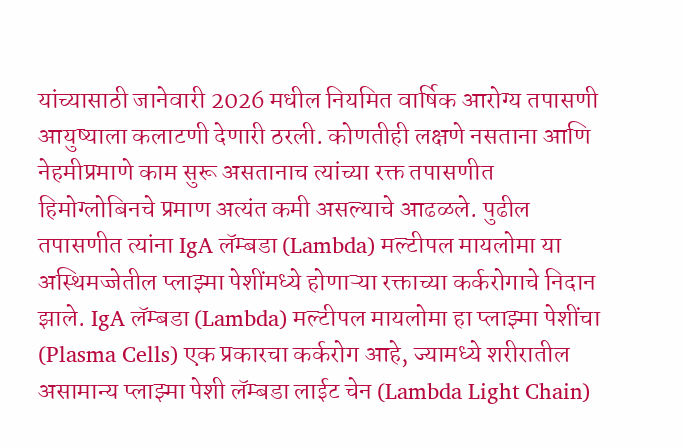यांच्यासाठी जानेवारी 2026 मधील नियमित वार्षिक आरोग्य तपासणी आयुष्याला कलाटणी देणारी ठरली. कोणतीही लक्षणे नसताना आणि नेहमीप्रमाणे काम सुरू असतानाच त्यांच्या रक्त तपासणीत हिमोग्लोबिनचे प्रमाण अत्यंत कमी असल्याचे आढळले. पुढील तपासणीत त्यांना IgA लॅम्बडा (Lambda) मल्टीपल मायलोमा या अस्थिमज्जेतील प्लाझ्मा पेशींमध्ये होणाऱ्या रक्ताच्या कर्करोगाचे निदान झाले. IgA लॅम्बडा (Lambda) मल्टीपल मायलोमा हा प्लाझ्मा पेशींचा (Plasma Cells) एक प्रकारचा कर्करोग आहे, ज्यामध्ये शरीरातील असामान्य प्लाझ्मा पेशी लॅम्बडा लाईट चेन (Lambda Light Chain)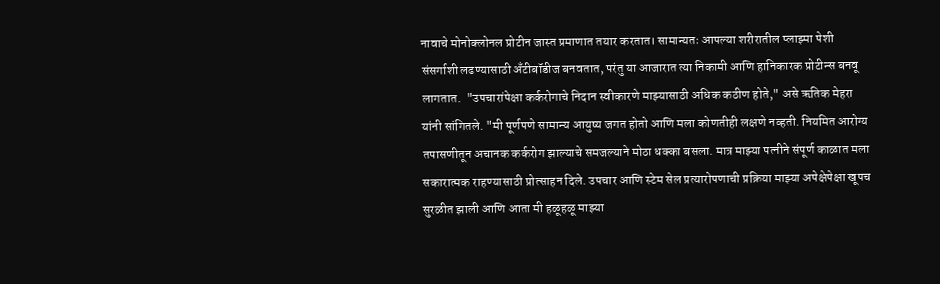नावाचे मोनोक्लोनल प्रोटीन जास्त प्रमाणात तयार करतात। सामान्यतः आपल्या शरीरातील प्लाझ्मा पेशी संसर्गाशी लढण्यासाठी अँटीबॉडीज बनवतात, परंतु या आजारात त्या निकामी आणि हानिकारक प्रोटीन्स बनवू लागतात.  "उपचारांपेक्षा कर्करोगाचे निदान स्वीकारणे माझ्यासाठी अधिक कठीण होते," असे ऋतिक मेहरा यांनी सांगितले. "मी पूर्णपणे सामान्य आयुष्य जगत होतो आणि मला कोणतीही लक्षणे नव्हती. नियमित आरोग्य तपासणीतून अचानक कर्करोग झाल्याचे समजल्याने मोठा धक्का बसला. मात्र माझ्या पत्नीने संपूर्ण काळात मला सकारात्मक राहण्यासाठी प्रोत्साहन दिले. उपचार आणि स्टेम सेल प्रत्यारोपणाची प्रक्रिया माझ्या अपेक्षेपेक्षा खूपच सुरळीत झाली आणि आता मी हळूहळू माझ्या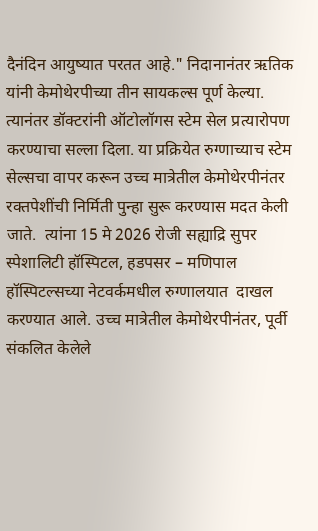दैनंदिन आयुष्यात परतत आहे." निदानानंतर ऋतिक यांनी केमोथेरपीच्या तीन सायकल्स पूर्ण केल्या. त्यानंतर डॉक्टरांनी ऑटोलॉगस स्टेम सेल प्रत्यारोपण करण्याचा सल्ला दिला. या प्रक्रियेत रुग्णाच्याच स्टेम सेल्सचा वापर करून उच्च मात्रेतील केमोथेरपीनंतर रक्तपेशींची निर्मिती पुन्हा सुरू करण्यास मदत केली जाते.  त्यांना 15 मे 2026 रोजी सह्याद्रि सुपर स्पेशालिटी हॉस्पिटल, हडपसर – मणिपाल हॉस्पिटल्सच्या नेटवर्कमधील रुग्णालयात  दाखल करण्यात आले. उच्च मात्रेतील केमोथेरपीनंतर, पूर्वी संकलित केलेले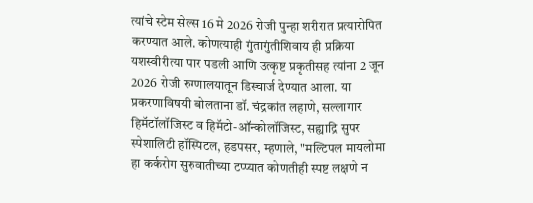त्यांचे स्टेम सेल्स 16 मे 2026 रोजी पुन्हा शरीरात प्रत्यारोपित करण्यात आले. कोणत्याही गुंतागुंतीशिवाय ही प्रक्रिया यशस्वीरीत्या पार पडली आणि उत्कृष्ट प्रकृतीसह त्यांना 2 जून 2026 रोजी रुग्णालयातून डिस्चार्ज देण्यात आला. या प्रकरणाविषयी बोलताना डॉ. चंद्रकांत लहाणे, सल्लागार हिमॅटॉलॉजिस्ट व हिमॅटो-ऑन्कोलॉजिस्ट, सह्याद्रि सुपर स्पेशालिटी हॉस्पिटल, हडपसर, म्हणाले, "मल्टिपल मायलोमा हा कर्करोग सुरुवातीच्या टप्प्यात कोणतीही स्पष्ट लक्षणे न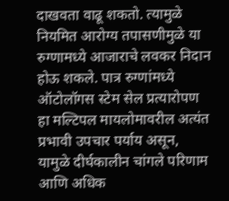दाखवता वाढू शकतो. त्यामुळे नियमित आरोग्य तपासणीमुळे या रुग्णामध्ये आजाराचे लवकर निदान होऊ शकले. पात्र रुग्णांमध्ये ऑटोलॉगस स्टेम सेल प्रत्यारोपण हा मल्टिपल मायलोमावरील अत्यंत प्रभावी उपचार पर्याय असून, यामुळे दीर्घकालीन चांगले परिणाम आणि अधिक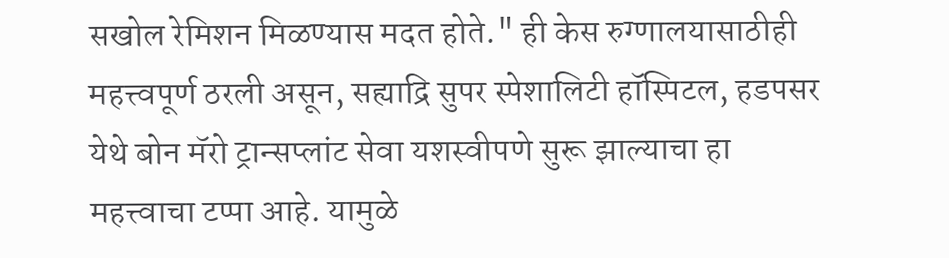सखोल रेमिशन मिळण्यास मदत होते." ही केस रुग्णालयासाठीही महत्त्वपूर्ण ठरली असून, सह्याद्रि सुपर स्पेशालिटी हॉस्पिटल, हडपसर येथे बोन मॅरो ट्रान्सप्लांट सेवा यशस्वीपणे सुरू झाल्याचा हा महत्त्वाचा टप्पा आहे. यामुळे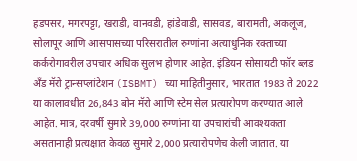हडपसर, मगरपट्टा, खराडी, वानवडी, हांडेवाडी, सासवड, बारामती, अकलूज, सोलापूर आणि आसपासच्या परिसरातील रुग्णांना अत्याधुनिक रक्ताच्या कर्करोगावरील उपचार अधिक सुलभ होणार आहेत. इंडियन सोसायटी फॉर ब्लड अँड मॅरो ट्रान्सप्लांटेशन (ISBMT) च्या माहितीनुसार, भारतात 1983 ते 2022 या कालावधीत 26,843 बोन मॅरो आणि स्टेम सेल प्रत्यारोपण करण्यात आले आहेत. मात्र, दरवर्षी सुमारे 39,000 रुग्णांना या उपचारांची आवश्यकता असतानाही प्रत्यक्षात केवळ सुमारे 2,000 प्रत्यारोपणेच केली जातात. या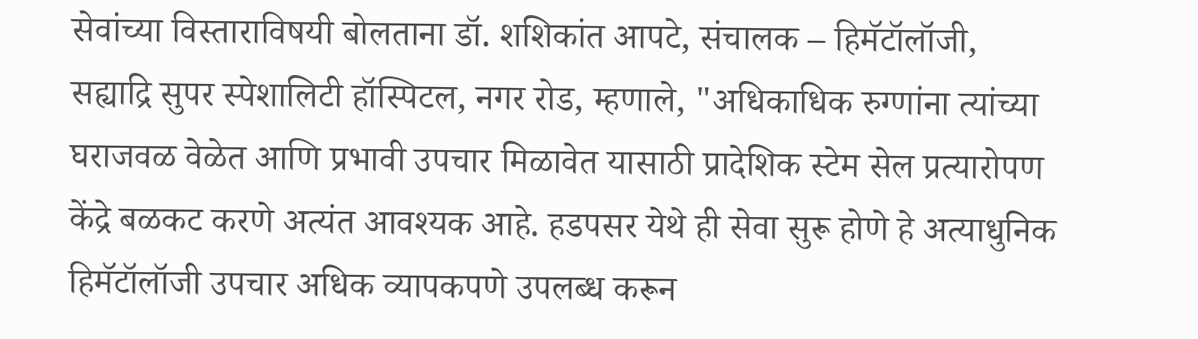सेवांच्या विस्ताराविषयी बोलताना डॉ. शशिकांत आपटे, संचालक – हिमॅटॉलॉजी, सह्याद्रि सुपर स्पेशालिटी हॉस्पिटल, नगर रोड, म्हणाले, "अधिकाधिक रुग्णांना त्यांच्या घराजवळ वेळेत आणि प्रभावी उपचार मिळावेत यासाठी प्रादेशिक स्टेम सेल प्रत्यारोपण केंद्रे बळकट करणे अत्यंत आवश्यक आहे. हडपसर येथे ही सेवा सुरू होणे हे अत्याधुनिक हिमॅटॉलॉजी उपचार अधिक व्यापकपणे उपलब्ध करून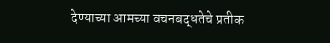देण्याच्या आमच्या वचनबद्धतेचे प्रतीक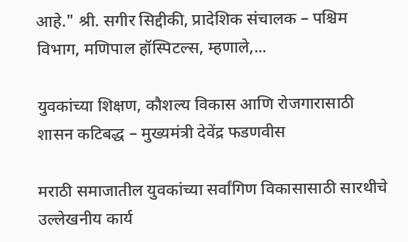आहे." श्री. सगीर सिद्दीकी, प्रादेशिक संचालक – पश्चिम विभाग, मणिपाल हॉस्पिटल्स, म्हणाले,...

युवकांच्या शिक्षण, कौशल्य विकास आणि रोजगारासाठी शासन कटिबद्ध – मुख्यमंत्री देवेंद्र फडणवीस

मराठी समाजातील युवकांच्या सर्वांगिण विकासासाठी सारथीचे उल्लेखनीय कार्य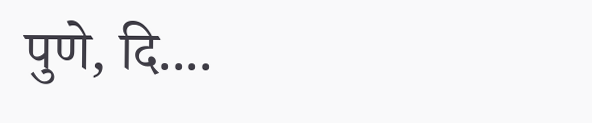पुणे, दि....